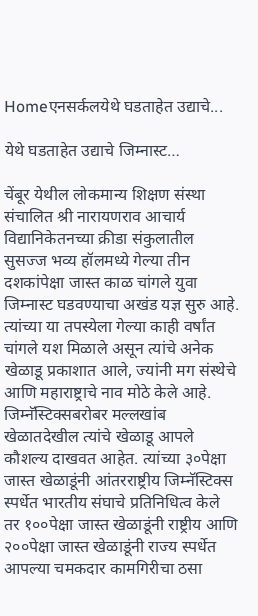Homeएनसर्कलयेथे घडताहेत उद्याचे...

येथे घडताहेत उद्याचे जिम्नास्ट…

चेंबूर येथील लोकमान्य शिक्षण संस्था संचालित श्री नारायणराव आचार्य विद्यानिकेतनच्या क्रीडा‌ संकुलातील सुसज्ज भव्य हॉलमध्ये गेल्या तीन दशकांपेक्षा जास्त काळ चांगले युवा जिम्नास्ट घडवण्याचा अखंड यज्ञ सुरु आहे. त्यांच्या या तपस्येला गेल्या काही वर्षांत चांगले यश मिळाले असून त्यांचे अनेक खेळाडू प्रकाशात आले, ज्यांनी मग संस्थेचे आणि महाराष्ट्राचे नाव मोठे केले आहे. जिम्नॅस्टिक्सबरोबर मल्लखांब खेळातदेखील त्यांचे खेळाडू आपले कौशल्य दाखवत आहेत. त्यांच्या ३०पेक्षा जास्त खेळाडूंनी आंतरराष्ट्रीय जिम्नॅस्टिक्स स्पर्धेत भारतीय संघाचे प्रतिनिधित्व केले तर १००पेक्षा जास्त खेळाडूंनी राष्ट्रीय आणि २००पेक्षा जास्त खेळाडूंनी राज्य स्पर्धेत आपल्या चमकदार कामगिरीचा ठसा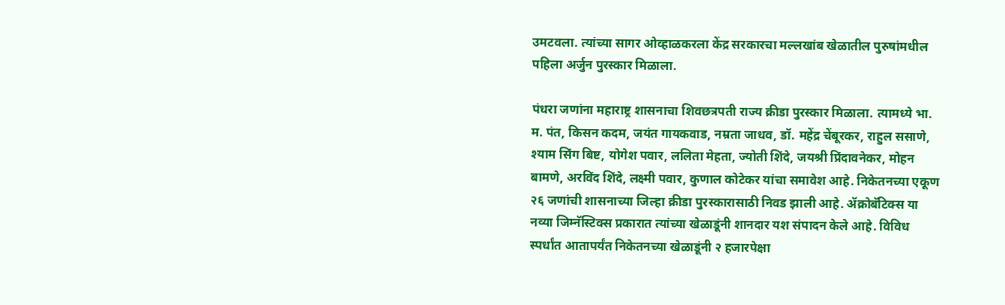उमटवला. त्यांच्या सागर ओव्हाळकरला केंद्र सरकारचा मल्लखांब खेळातील पुरुषांमधील पहिला अर्जुन पुरस्कार मिळाला.

पंधरा जणांना महाराष्ट्र शासनाचा शिवछत्रपती राज्य क्रीडा‌ पुरस्कार मिळाला. त्यामध्ये भा. म. पंत, किसन कदम, जयंत गायकवाड, नम्रता जाधव, डॉ. महेंद्र चेंबूरकर, राहुल ससाणे, श्याम सिंग बिष्ट, योगेश पवार, ललिता मेहता, ज्योती शिंदे, जयश्री प्रिंदावनेकर, मोहन बामणे, अरविंद शिंदे, लक्ष्मी पवार, कुणाल कोटेकर यांचा समावेश आहे. निकेतनच्या एकूण २६ जणांची शासनाच्या जिल्हा क्रीडा पुरस्कारासाठी निवड झाली आहे. ॲक्रोबॅटिक्स या नव्या जिम्नॅस्टिक्स प्रकारात त्यांच्या खेळाडूंनी शानदार यश संपादन केले आहे. विविध स्पर्धांत आतापर्यंत निकेतनच्या खेळाडूंनी २ हजारपेक्षा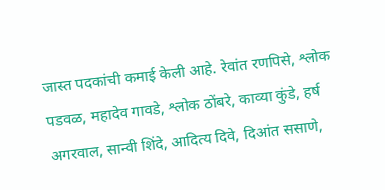जास्त पदकांची कमाई केली आहे. रेवांत रणपिसे, श्लोक पडवळ, महादेव गावडे, श्लोक ठोंबरे, काव्या कुंडे, हर्ष अगरवाल, सान्वी शिंदे, आदित्य दिवे, दिआंत‌ ससाणे,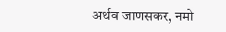अर्थव जाणसकर, नमो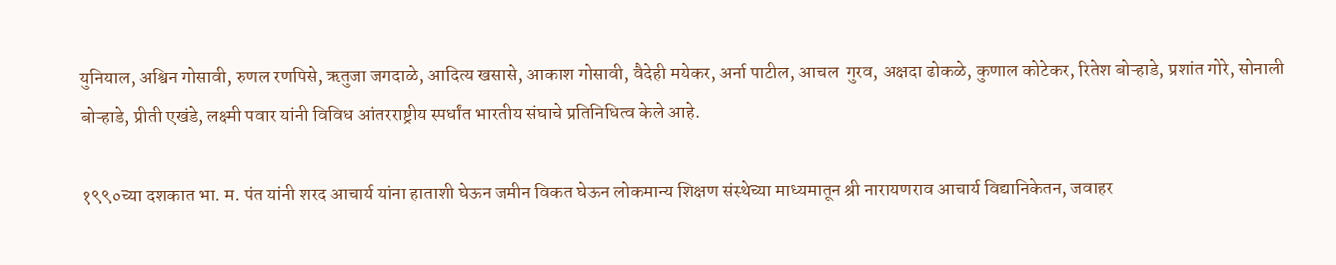युनियाल, अश्विन गोसावी, रुणल रणपिसे, ऋतुजा जगदाळे, आदित्य खसासे, आकाश गोसावी, वैदेही मयेकर, अर्ना पाटील, आचल ‌ गुरव, अक्षदा ढोकळे, कुणाल कोटेकर, रितेश बोऱ्हाडे, प्रशांत गोरे, सोनाली बोऱ्हाडे, प्रीती एखंडे, लक्ष्मी पवार यांनी विविध आंतरराष्ट्रीय स्पर्धांत भारतीय संघाचे प्रतिनिधित्व केले आहे.

१९९०च्या दशकात भा. म. पंत यांनी शरद आचार्य यांना हाताशी घेऊन जमीन विकत घेऊन लोकमान्य शिक्षण संस्थेच्या माध्यमातून श्री नारायणराव आचार्य विद्यानिकेतन, जवाहर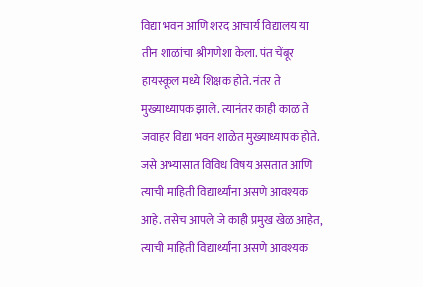विद्या भवन आणि शरद आचार्य विद्यालय या तीन शाळांचा श्रीगणेशा केला. पंत चेंबूर हायस्कूल मध्ये शिक्षक होते. नंतर ते मुख्याध्यापक झाले. त्यानंतर काही काळ ते जवाहर विद्या भवन शाळेत मुख्याध्यापक होते. जसे अभ्यासात विविध विषय असतात आणि त्याची माहिती विद्यार्थ्यांना असणे आवश्यक आहे. तसेच आपले जे काही प्रमुख खेळ आहेत, त्याची माहिती विद्यार्थ्यांना असणे आवश्यक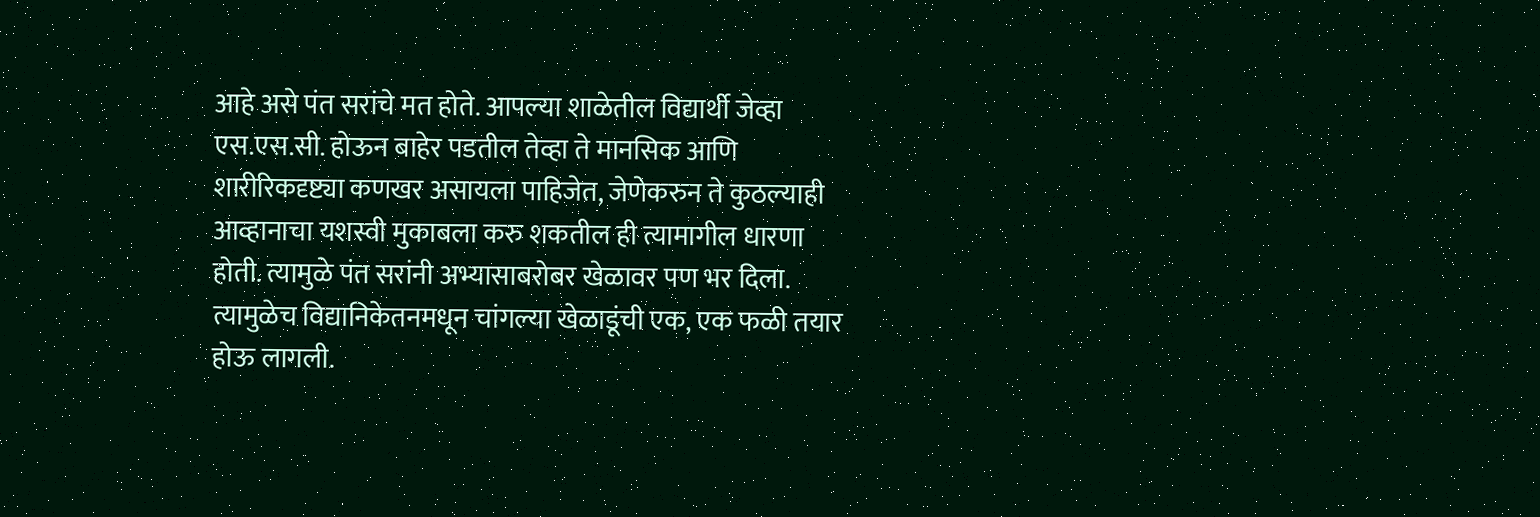आहे असे पंत सरांचे मत होते. आपल्या शाळेतील विद्यार्थी जेव्हा एस.एस.सी. होऊन बाहेर पडतील तेव्हा ते मानसिक आणि शारीरिकदृष्ट्या कणखर‌ असायला पाहिजेत, जेणेकरुन ते कुठल्याही आव्हानाचा यशस्वी मुकाबला करु शकतील ही त्यामागील धारणा होती. त्यामुळे पंत सरांनी अभ्यासाबरोबर खेळावर पण भर दिला. त्यामुळेच विद्यानिकेतनमधून चांगल्या खेळाडूंची एक, एक फळी तयार होऊ लागली.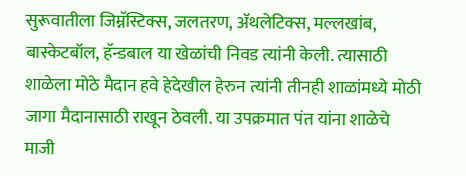सुरूवातीला जिम्नॅस्टिक्स, जलतरण, ॲथलेटिक्स, मल्लखांब, बास्केटबॉल, हॅन्डबाल या खेळांची निवड त्यांनी केली. त्यासाठी शाळेला मोठे मैदान हवे हेदेखील‌ हेरुन त्यांनी तीनही शाळांमध्ये मोठी जागा मैदानासाठी राखून ठेवली. या उपक्रमात पंत यांना शाळेचे माजी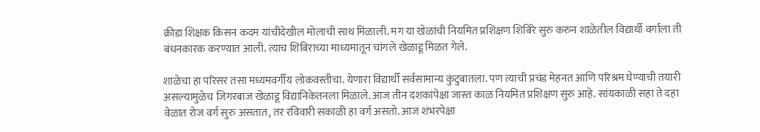क्रीडा शिक्षक किसन कदम यांचीदेखील मोलाची साथ मिळाली. मग या खेळांची नियमित प्रशिक्षण शिबिरे सुरु करुन शाळेतील विद्यार्थी वर्गाला ती बंधनकारक करण्यात आली. त्याच शिबिराच्या माध्यमातून चांगले खेळाडू मिळत गेले.

शाळेचा हा परिसर तसा मध्यमवर्गीय लोकवस्तीचा. येणारा विद्यार्थी सर्वसामान्य कुंटुबातला. पण त्याची प्रचंड मेहनत आणि परिश्रम घेण्याची तयारी असल्यामुळेच जिगरबाज खेळाडू विद्यानिकेतनला मिळाले. आज तीन दशकांपेक्षा जास्त काळ नियमित प्रशिक्षण सुरु आहे. सांयकाळी सहा ते दहा वेळात रोज वर्ग सुरु असतात, तर रविवारी सकाळी हा वर्ग असतो. आज शंभरपेक्षा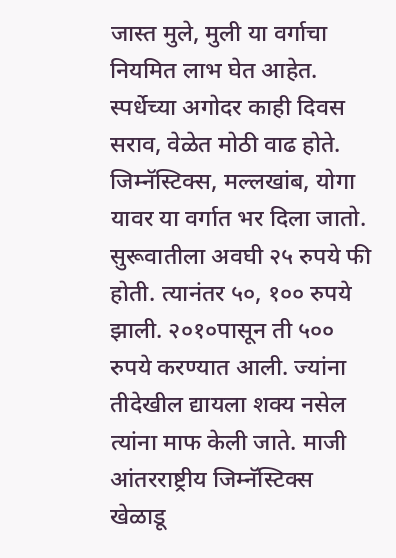जास्त मुले, मुली या वर्गाचा नियमित लाभ घेत आहेत. स्पर्धेच्या अगोदर काही दिवस सराव, वेळेत मोठी वाढ होते. जिम्नॅस्टिक्स, मल्लखांब, योगा यावर या वर्गात भर दिला जातो. सुरूवातीला अवघी २५ रुपये फी होती. त्यानंतर ५०, १०० रुपये झाली. २०१०पासून ती ५०० रुपये करण्यात आली. ज्यांना तीदेखील द्यायला शक्य नसेल त्यांना माफ केली जाते. माजी आंतरराष्ट्रीय जिम्नॅस्टिक्स खेळाडू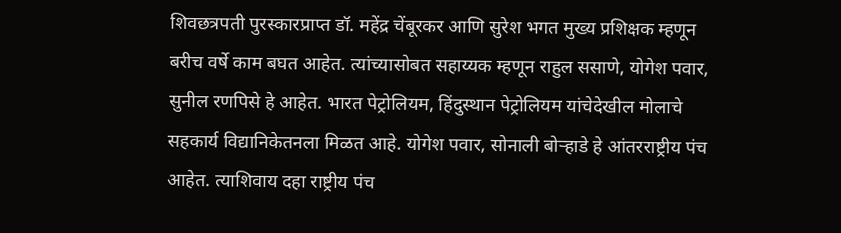शिवछत्रपती पुरस्कारप्राप्त डॉ. महेंद्र चेंबूरकर आणि सुरेश भगत मुख्य प्रशिक्षक म्हणून बरीच वर्षे काम बघत आहेत. त्यांच्यासोबत सहाय्यक म्हणून राहुल ससाणे, योगेश पवार, सुनील रणपिसे हे आहेत. भारत पेट्रोलियम, हिंदुस्थान पेट्रोलियम यांचेदेखील मोलाचे सहकार्य‌ विद्यानिकेतनला मिळत आहे. योगेश पवार, सोनाली बोऱ्हाडे हे आंतरराष्ट्रीय पंच आहेत. त्याशिवाय दहा राष्ट्रीय पंच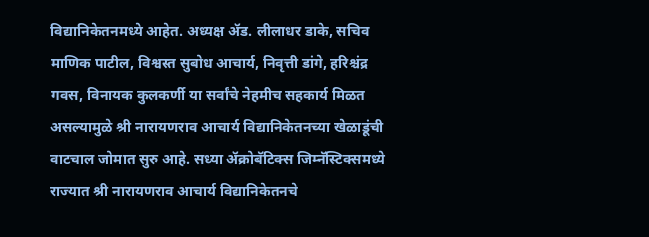विद्यानिकेतनमध्ये आहेत. अध्यक्ष ॲड. लीलाधर डाके, सचिव माणिक पाटील, विश्वस्त सुबोध आचार्य, निवृत्ती डांगे, हरिश्चंद्र गवस, विनायक कुलकर्णी या सर्वांचे नेहमीच सहकार्य‌ मिळत असल्यामुळे श्री नारायणराव आचार्य विद्यानिकेतनच्या खेळाडूंची वाटचाल जोमात सुरु आहे. सध्या ॲक्रोबॅटिक्स जिम्नॅस्टिक्समध्ये राज्यात श्री नारायणराव आचार्य विद्यानिकेतनचे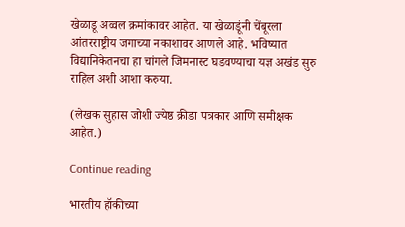खेळाडू अव्वल क्रमांकावर आहेत. या खेळाडूंनी चेंबूरला आंतरराष्ट्रीय जगाच्या नकाशावर आणले आहे. भविष्यात विद्यानिकेतनचा हा चांगले जिमनास्ट घडवण्याचा यज्ञ अखंड सुरु राहिल अशी आशा करुया.

(लेखक सुहास जोशी ज्येष्ठ क्रीडा पत्रकार आणि समीक्षक आहेत.)

Continue reading

भारतीय हॉकीच्या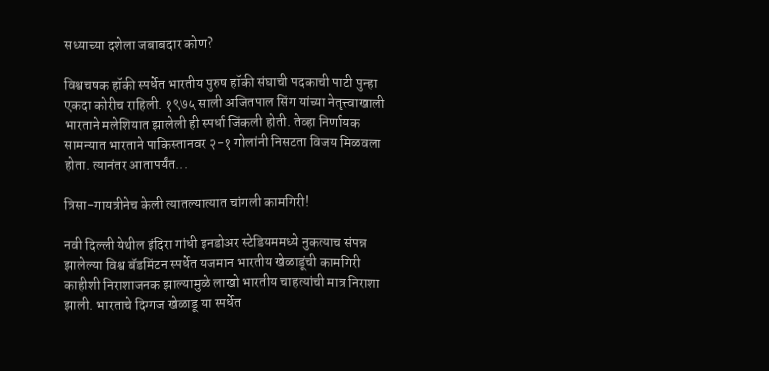सध्याच्या दशेला जबाबदार कोण?

विश्वचषक हॉकी स्पर्धेत भारतीय पुरुष हॉकी संघाची पदकाची पाटी पुन्हा एकदा कोरीच राहिली. १९७५ साली अजितपाल सिंग यांच्या नेतृत्त्वाखाली भारताने मलेशियात झालेली ही स्पर्धा जिंकली होती. तेव्हा निर्णायक सामन्यात भारताने पाकिस्तानवर २-१ गोलांनी निसटता विजय मिळवला होता. त्यानंतर आता‌पर्यंत...

त्रिसा-गायत्रीनेच केली त्यातल्यात्यात चांगली कामगिरी‌!

नवी दिल्ली येथील इंदिरा गांधी इनडोअर स्टेडियममध्ये नुकत्याच संपन्न झालेल्या विश्व बॅडमिंटन स्पर्धेत यजमान भारतीय खेळाडूंची कामगिरी काहीशी निराशाजनक झाल्यामुळे लाखो भारतीय चाहत्यांची मात्र‌ निराशा झाली. भारताचे दिग्गज खेळाडू या स्पर्धेत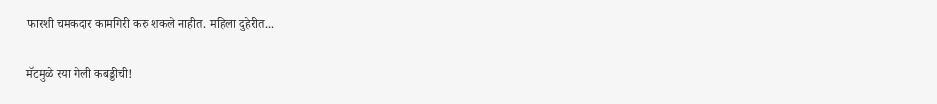फारशी चमकदार कामगिरी‌ करु शकले नाहीत. महिला दुहेरीत...

मॅटमुळे रया गेली कबड्डीची!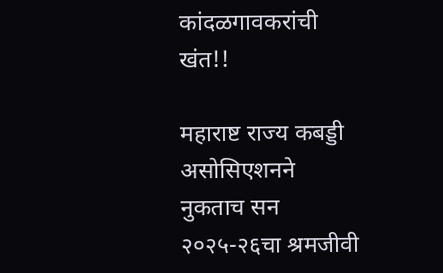कांदळगावकरांची खंत!!

महाराष्ट राज्य कबड्डी असोसिएशनने नुकताच सन‌ २०२५-२६चा श्रमजीवी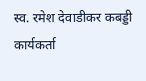स्व. रमेश देवाडीकर कबड्डी कार्यकर्ता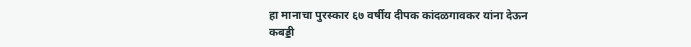हा मानाचा पुरस्कार ६७ वर्षीय दीपक कांदळगावकर यांना देऊन कबड्डी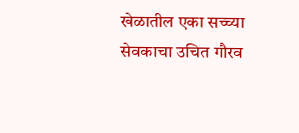खेळातील एका सच्च्या सेवकाचा उचित गौरव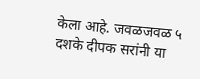केला आहे. जवळजवळ ‌५ दशके दीपक सरांनी या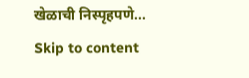खेळाची निस्पृहपणे...
Skip to content